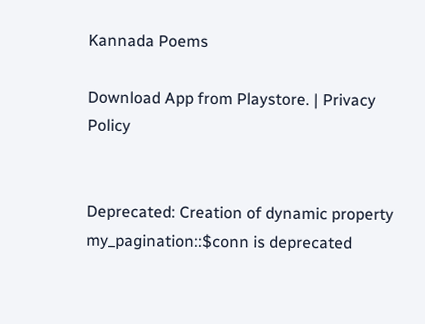Kannada Poems

Download App from Playstore. | Privacy Policy


Deprecated: Creation of dynamic property my_pagination::$conn is deprecated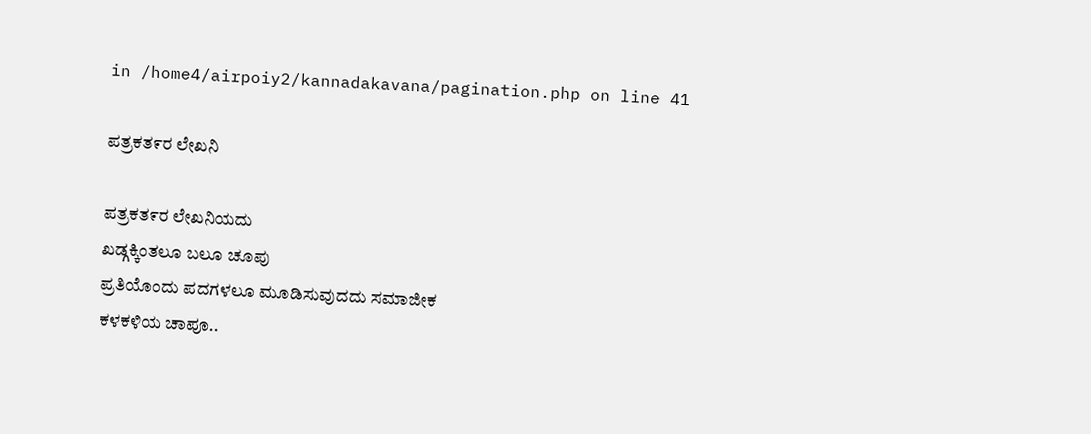in /home4/airpoiy2/kannadakavana/pagination.php on line 41

ಪತ್ರಕತ೯ರ ಲೇಖನಿ

ಪತ್ರಕತ೯ರ ಲೇಖನಿಯದು
ಖಡ್ಗಕ್ಕಿಂತಲೂ ಬಲೂ ಚೂಪು
ಪ್ರತಿಯೊಂದು ಪದಗಳಲೂ ಮೂಡಿಸುವುದದು ಸಮಾಜೀಕ
ಕಳಕಳಿಯ ಚಾಪೂ..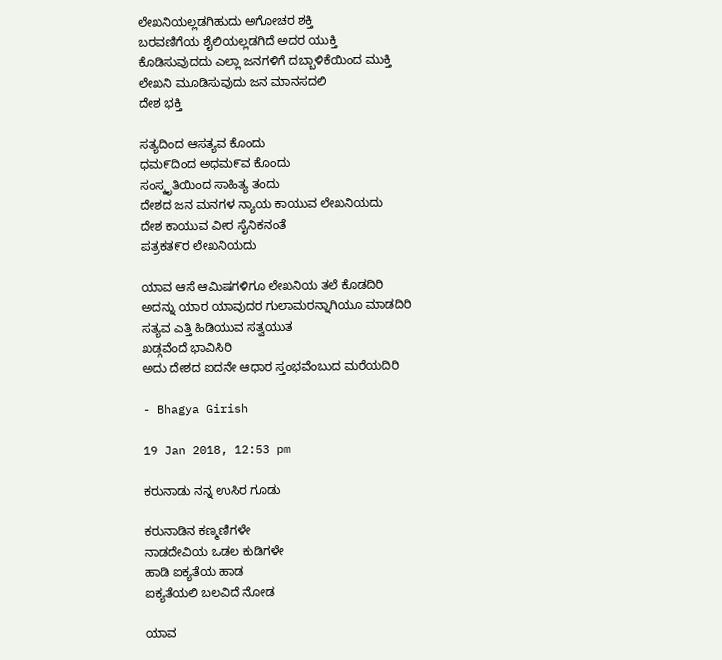ಲೇಖನಿಯಲ್ಲಡಗಿಹುದು ಅಗೋಚರ ಶಕ್ತಿ
ಬರವಣಿಗೆಯ ಶೈಲಿಯಲ್ಲಡಗಿದೆ ಅದರ ಯುಕ್ತಿ
ಕೊಡಿಸುವುದದು ಎಲ್ಲಾ ಜನಗಳಿಗೆ ದಬ್ಬಾಳಿಕೆಯಿಂದ ಮುಕ್ತಿ
ಲೇಖನಿ ಮೂಡಿಸುವುದು ಜನ ಮಾನಸದಲಿ
ದೇಶ ಭಕ್ತಿ

ಸತ್ಯದಿಂದ ಆಸತ್ಯವ ಕೊಂದು
ಧಮ೯ದಿಂದ ಅಧಮ೯ವ ಕೊಂದು
ಸಂಸ್ಕೃತಿಯಿಂದ ಸಾಹಿತ್ಯ ತಂದು
ದೇಶದ ಜನ ಮನಗಳ ನ್ಯಾಯ ಕಾಯುವ ಲೇಖನಿಯದು
ದೇಶ ಕಾಯುವ ವೀರ ಸೈನಿಕನಂತೆ
ಪತ್ರಕತ೯ರ ಲೇಖನಿಯದು

ಯಾವ ಆಸೆ ಆಮಿಷಗಳಿಗೂ ಲೇಖನಿಯ ತಲೆ ಕೊಡದಿರಿ
ಅದನ್ನು ಯಾರ ಯಾವುದರ ಗುಲಾಮರನ್ನಾಗಿಯೂ ಮಾಡದಿರಿ
ಸತ್ಯವ ಎತ್ತಿ ಹಿಡಿಯುವ ಸತ್ವಯುತ
ಖಡ್ಗವೆಂದೆ ಭಾವಿಸಿರಿ
ಅದು ದೇಶದ ಐದನೇ ಆಧಾರ ಸ್ತಂಭವೆಂಬುದ ಮರೆಯದಿರಿ

- Bhagya Girish

19 Jan 2018, 12:53 pm

ಕರುನಾಡು ನನ್ನ ಉಸಿರ ಗೂಡು

ಕರುನಾಡಿನ ಕಣ್ಮಣಿಗಳೇ
ನಾಡದೇವಿಯ ಒಡಲ ಕುಡಿಗಳೇ
ಹಾಡಿ ಐಕ್ಯತೆಯ ಹಾಡ
ಐಕ್ಯತೆಯಲಿ ಬಲವಿದೆ ನೋಡ

ಯಾವ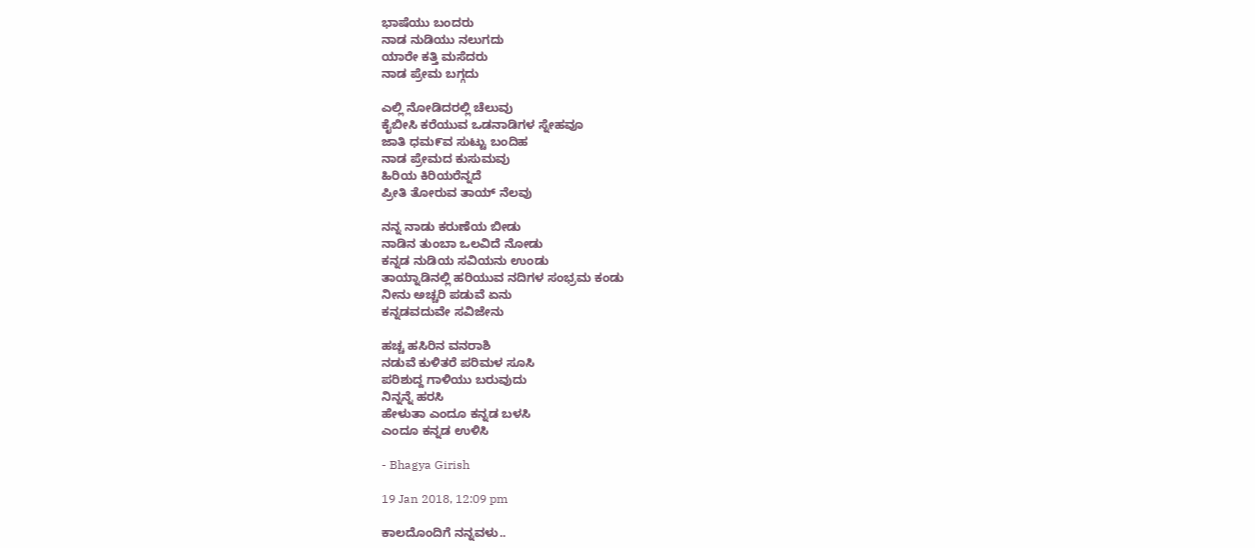ಭಾಷೆಯು ಬಂದರು
ನಾಡ ನುಡಿಯು ನಲುಗದು
ಯಾರೇ ಕತ್ತಿ ಮಸೆದರು
ನಾಡ ಪ್ರೇಮ ಬಗ್ಗದು

ಎಲ್ಲಿ ನೋಡಿದರಲ್ಲಿ ಚೆಲುವು
ಕೈಬೀಸಿ ಕರೆಯುವ ಒಡನಾಡಿಗಳ ಸ್ನೇಹವೂ
ಜಾತಿ ಧಮ೯ವ ಸುಟ್ಟು ಬಂದಿಹ
ನಾಡ ಪ್ರೇಮದ ಕುಸುಮವು
ಹಿರಿಯ ಕಿರಿಯರೆನ್ನದೆ
ಪ್ರೀತಿ ತೋರುವ ತಾಯ್ ನೆಲವು

ನನ್ನ ನಾಡು ಕರುಣೆಯ ಬೀಡು
ನಾಡಿನ ತುಂಬಾ ಒಲವಿದೆ ನೋಡು
ಕನ್ನಡ ನುಡಿಯ ಸವಿಯನು ಉಂಡು
ತಾಯ್ನಾಡಿನಲ್ಲಿ ಹರಿಯುವ ನದಿಗಳ ಸಂಭ್ರಮ ಕಂಡು
ನೀನು ಅಚ್ಚರಿ ಪಡುವೆ ಏನು
ಕನ್ನಡವದುವೇ ಸವಿಜೇನು

ಹಚ್ಚ ಹಸಿರಿನ ವನರಾಶಿ
ನಡುವೆ ಕುಳಿತರೆ ಪರಿಮಳ ಸೂಸಿ
ಪರಿಶುದ್ದ ಗಾಳಿಯು ಬರುವುದು
ನಿನ್ನನ್ನೆ ಹರಸಿ
ಹೇಳುತಾ ಎಂದೂ ಕನ್ನಡ ಬಳಸಿ
ಎಂದೂ ಕನ್ನಡ ಉಳಿಸಿ

- Bhagya Girish

19 Jan 2018, 12:09 pm

ಕಾಲದೊಂದಿಗೆ ನನ್ನವಳು..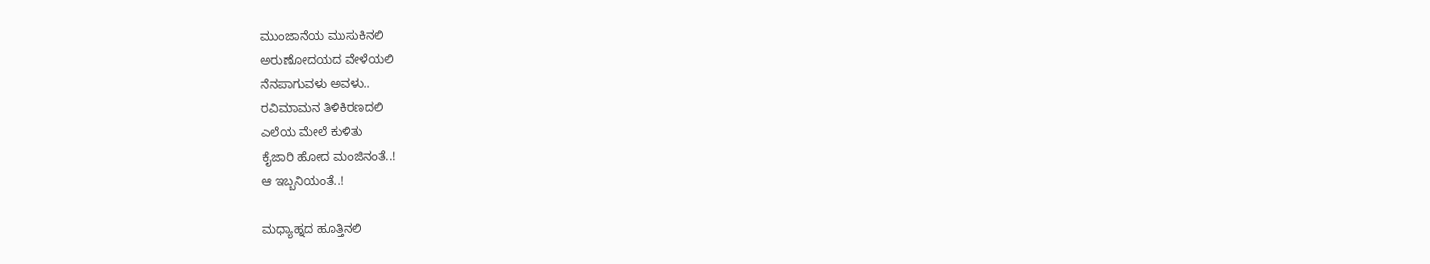ಮುಂಜಾನೆಯ ಮುಸುಕಿನಲಿ
ಅರುಣೋದಯದ ವೇಳೆಯಲಿ
ನೆನಪಾಗುವಳು ಅವಳು..
ರವಿಮಾಮನ ತಿಳಿಕಿರಣದಲಿ
ಎಲೆಯ ಮೇಲೆ ಕುಳಿತು
ಕೈಜಾರಿ ಹೋದ ಮಂಜಿನಂತೆ..!
ಆ ಇಬ್ಬನಿಯಂತೆ..!

ಮಧ್ಯಾಹ್ನದ ಹೂತ್ತಿನಲಿ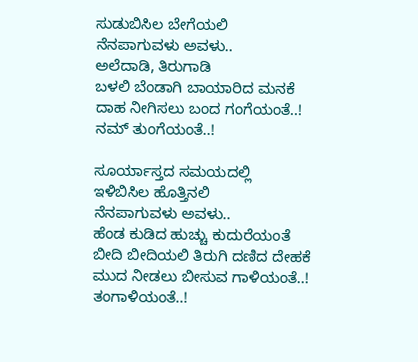ಸುಡುಬಿಸಿಲ ಬೇಗೆಯಲಿ
ನೆನಪಾಗುವಳು ಅವಳು..
ಅಲೆದಾಡಿ, ತಿರುಗಾಡಿ
ಬಳಲಿ ಬೆಂಡಾಗಿ ಬಾಯಾರಿದ ಮನಕೆ
ದಾಹ ನೀಗಿಸಲು ಬಂದ ಗಂಗೆಯಂತೆ..!
ನಮ್ ತುಂಗೆಯಂತೆ..!

ಸೂರ್ಯಾಸ್ತದ ಸಮಯದಲ್ಲಿ
ಇಳಿಬಿಸಿಲ ಹೊತ್ತಿನಲಿ
ನೆನಪಾಗುವಳು ಅವಳು..
ಹೆಂಡ ಕುಡಿದ ಹುಚ್ಚು ಕುದುರೆಯಂತೆ
ಬೀದಿ ಬೀದಿಯಲಿ ತಿರುಗಿ ದಣಿದ ದೇಹಕೆ
ಮುದ ನೀಡಲು ಬೀಸುವ ಗಾಳಿಯಂತೆ..!
ತಂಗಾಳಿಯಂತೆ..!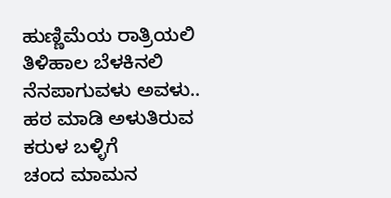ಹುಣ್ಣಿಮೆಯ ರಾತ್ರಿಯಲಿ
ತಿಳಿಹಾಲ ಬೆಳಕಿನಲಿ
ನೆನಪಾಗುವಳು ಅವಳು..
ಹಠ ಮಾಡಿ ಅಳುತಿರುವ
ಕರುಳ ಬಳ್ಳಿಗೆ
ಚಂದ ಮಾಮನ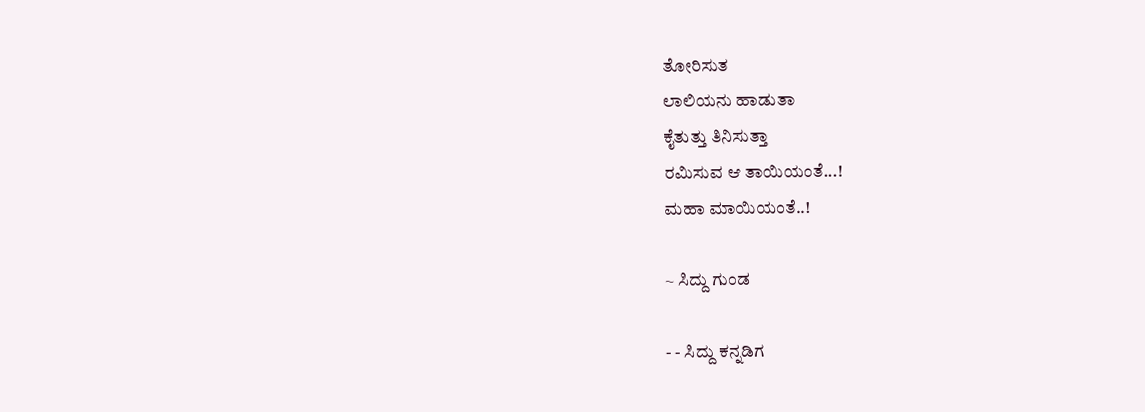ತೋರಿಸುತ
ಲಾಲಿಯನು ಹಾಡುತಾ
ಕೈತುತ್ತು ತಿನಿಸುತ್ತಾ
ರಮಿಸುವ ಆ ತಾಯಿಯಂತೆ...!
ಮಹಾ ಮಾಯಿಯಂತೆ..!

~ ಸಿದ್ದು ಗುಂಡ

- - ಸಿದ್ದು ಕನ್ನಡಿಗ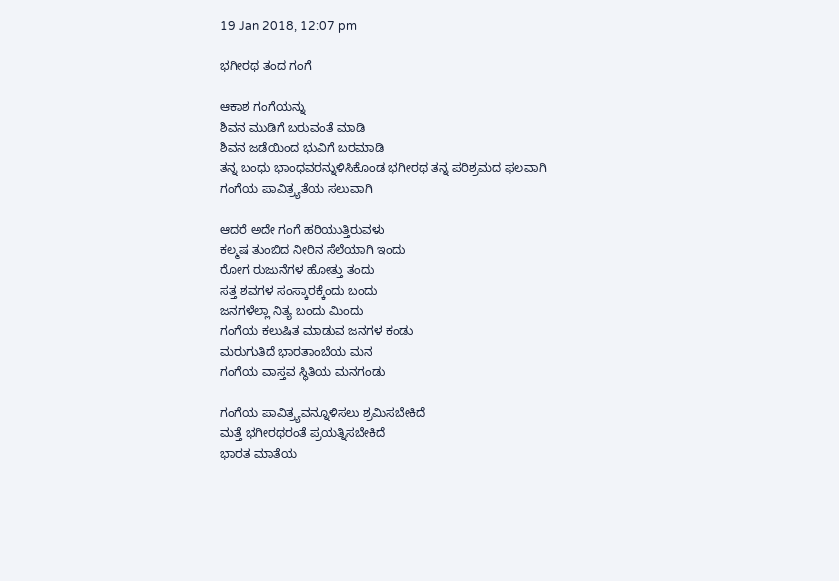19 Jan 2018, 12:07 pm

ಭಗೀರಥ ತಂದ ಗಂಗೆ

ಆಕಾಶ ಗಂಗೆಯನ್ನು
ಶಿವನ ಮುಡಿಗೆ ಬರುವಂತೆ ಮಾಡಿ
ಶಿವನ ಜಡೆಯಿಂದ ಭುವಿಗೆ ಬರಮಾಡಿ
ತನ್ನ ಬಂಧು ಭಾಂಧವರನ್ನುಳಿಸಿಕೊಂಡ ಭಗೀರಥ ತನ್ನ ಪರಿಶ್ರಮದ ಫಲವಾಗಿ
ಗಂಗೆಯ ಪಾವಿತ್ರ್ಯತೆಯ ಸಲುವಾಗಿ

ಆದರೆ ಅದೇ ಗಂಗೆ ಹರಿಯುತ್ತಿರುವಳು
ಕಲ್ಮಷ ತುಂಬಿದ ನೀರಿನ ಸೆಲೆಯಾಗಿ ಇಂದು
ರೋಗ ರುಜುನೆಗಳ ಹೋತ್ತು ತಂದು
ಸತ್ತ ಶವಗಳ ಸಂಸ್ಕಾರಕ್ಕೆಂದು ಬಂದು
ಜನಗಳೆಲ್ಲಾ ನಿತ್ಯ ಬಂದು ಮಿಂದು
ಗಂಗೆಯ ಕಲುಷಿತ ಮಾಡುವ ಜನಗಳ ಕಂಡು
ಮರುಗುತಿದೆ ಭಾರತಾಂಬೆಯ ಮನ
ಗಂಗೆಯ ವಾಸ್ತವ ಸ್ಥಿತಿಯ ಮನಗಂಡು

ಗಂಗೆಯ ಪಾವಿತ್ರ್ಯವನ್ನೂಳಿಸಲು ಶ್ರಮಿಸಬೇಕಿದೆ
ಮತ್ತೆ ಭಗೀರಥರಂತೆ ಪ್ರಯತ್ನಿಸಬೇಕಿದೆ
ಭಾರತ ಮಾತೆಯ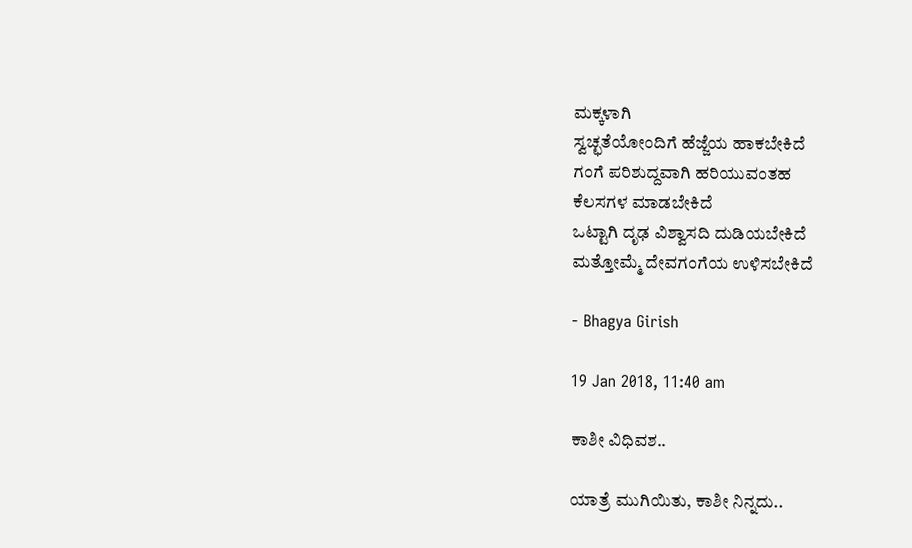ಮಕ್ಕಳಾಗಿ
ಸ್ವಚ್ಛತೆಯೋಂದಿಗೆ ಹೆಜ್ಜೆಯ ಹಾಕಬೇಕಿದೆ
ಗಂಗೆ ಪರಿಶುದ್ದವಾಗಿ ಹರಿಯುವಂತಹ
ಕೆಲಸಗಳ ಮಾಡಬೇಕಿದೆ
ಒಟ್ಟಾಗಿ ದೃಢ ವಿಶ್ವಾಸದಿ ದುಡಿಯಬೇಕಿದೆ
ಮತ್ತೋಮ್ಮೆ ದೇವಗಂಗೆಯ ಉಳಿಸಬೇಕಿದೆ

- Bhagya Girish

19 Jan 2018, 11:40 am

ಕಾಶೀ ವಿಧಿವಶ..

ಯಾತ್ರೆ ಮುಗಿಯಿತು, ಕಾಶೀ ನಿನ್ನದು..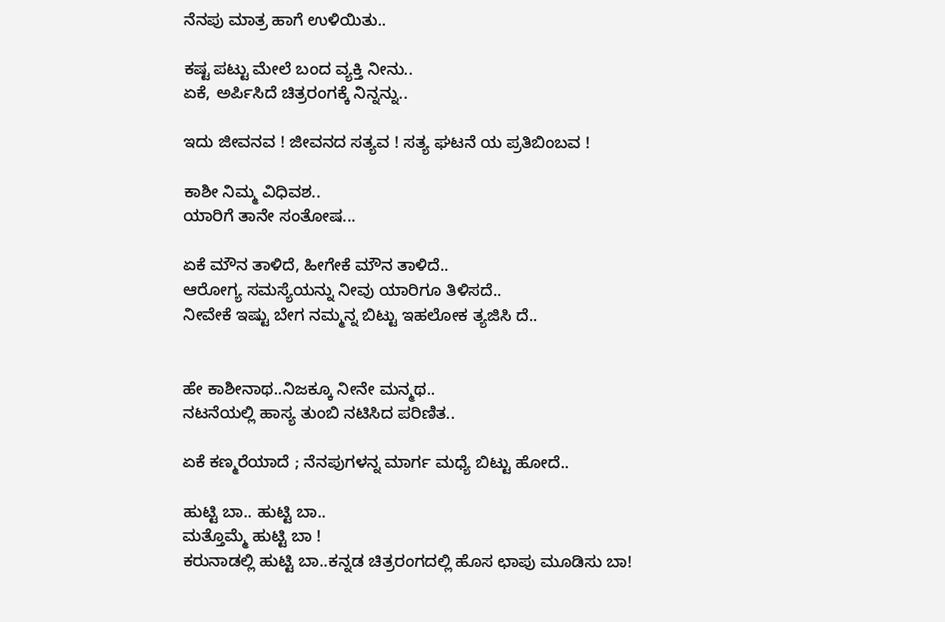ನೆನಪು ಮಾತ್ರ ಹಾಗೆ ಉಳಿಯಿತು..

ಕಷ್ಟ ಪಟ್ಟು ಮೇಲೆ ಬಂದ ವ್ಯಕ್ತಿ ನೀನು..
ಏಕೆ, ಅರ್ಪಿಸಿದೆ ಚಿತ್ರರಂಗಕ್ಕೆ ನಿನ್ನನ್ನು..

ಇದು ಜೀವನವ ! ಜೀವನದ ಸತ್ಯವ ! ಸತ್ಯ ಘಟನೆ ಯ ಪ್ರತಿಬಿಂಬವ !

ಕಾಶೀ ನಿಮ್ಮ ವಿಧಿವಶ..
ಯಾರಿಗೆ ತಾನೇ ಸಂತೋಷ...

ಏಕೆ ಮೌನ ತಾಳಿದೆ, ಹೀಗೇಕೆ ಮೌನ ತಾಳಿದೆ..
ಆರೋಗ್ಯ ಸಮಸ್ಯೆಯನ್ನು ನೀವು ಯಾರಿಗೂ ತಿಳಿಸದೆ..
ನೀವೇಕೆ ಇಷ್ಟು ಬೇಗ ನಮ್ಮನ್ನ ಬಿಟ್ಟು ಇಹಲೋಕ ತ್ಯಜಿಸಿ ದೆ..


ಹೇ ಕಾಶೀನಾಥ..ನಿಜಕ್ಕೂ ನೀನೇ ಮನ್ಮಥ..
ನಟನೆಯಲ್ಲಿ ಹಾಸ್ಯ ತುಂಬಿ ನಟಿಸಿದ ಪರಿಣಿತ..

ಏಕೆ ಕಣ್ಮರೆಯಾದೆ ; ನೆನಪುಗಳನ್ನ ಮಾರ್ಗ ಮಧ್ಯೆ ಬಿಟ್ಟು ಹೋದೆ..

ಹುಟ್ಟಿ ಬಾ.. ಹುಟ್ಟಿ ಬಾ..
ಮತ್ತೊಮ್ಮೆ ಹುಟ್ಟಿ ಬಾ !
ಕರುನಾಡಲ್ಲಿ ಹುಟ್ಟಿ ಬಾ..ಕನ್ನಡ ಚಿತ್ರರಂಗದಲ್ಲಿ ಹೊಸ ಛಾಪು ಮೂಡಿಸು ಬಾ!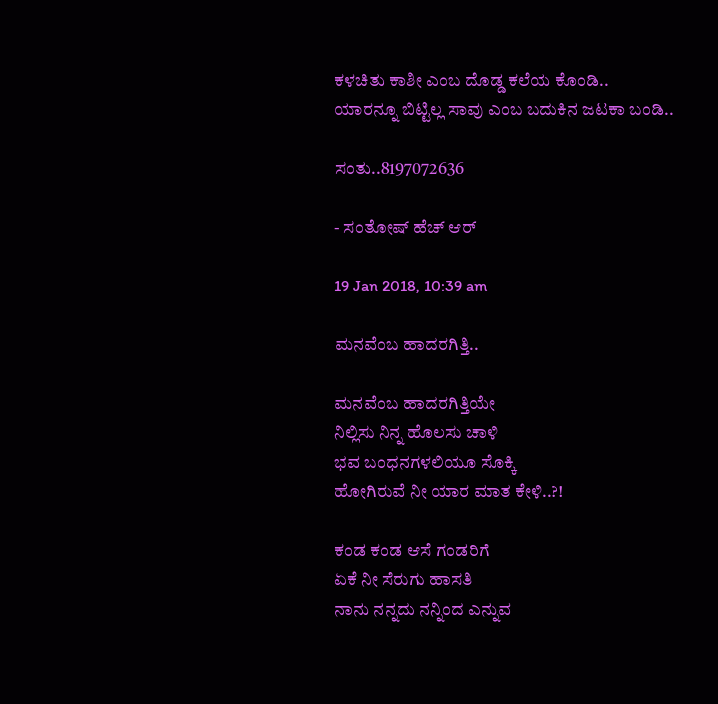ಕಳಚಿತು ಕಾಶೀ ಎಂಬ ದೊಡ್ಡ ಕಲೆಯ ಕೊಂಡಿ..
ಯಾರನ್ನೂ ಬಿಟ್ಟಿಲ್ಲ ಸಾವು ಎಂಬ ಬದುಕಿನ ಜಟಕಾ ಬಂಡಿ..

ಸಂತು..8197072636

- ಸಂತೋಷ್ ಹೆಚ್ ಆರ್

19 Jan 2018, 10:39 am

ಮನವೆಂಬ ಹಾದರಗಿತ್ತಿ..

ಮನವೆಂಬ ಹಾದರಗಿತ್ತಿಯೇ
ನಿಲ್ಲಿಸು ನಿನ್ನ ಹೊಲಸು ಚಾಳಿ
ಭವ ಬಂಧನಗಳಲಿಯೂ ಸೊಕ್ಕಿ
ಹೋಗಿರುವೆ ನೀ ಯಾರ ಮಾತ ಕೇಳಿ..?!

ಕಂಡ ಕಂಡ ಆಸೆ ಗಂಡರಿಗೆ
ಏಕೆ ನೀ ಸೆರುಗು ಹಾಸತಿ
ನಾನು ನನ್ನದು ನನ್ನಿಂದ ಎನ್ನುವ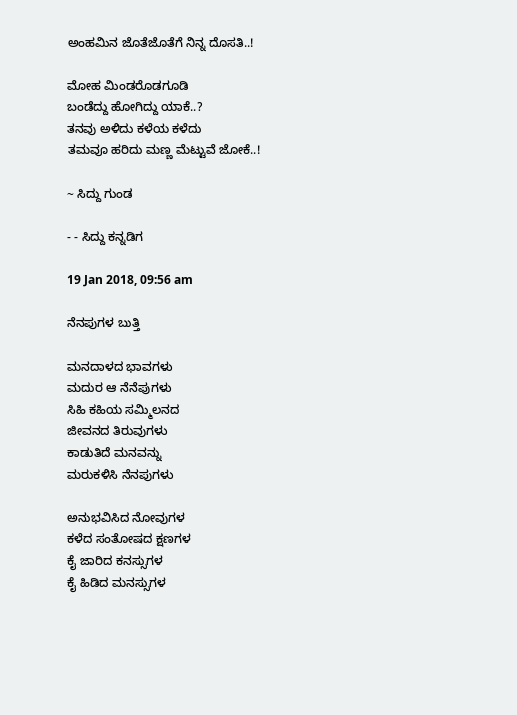ಅಂಹಮಿನ ಜೊತೆಜೊತೆಗೆ ನಿನ್ನ ದೊಸತಿ..!

ಮೋಹ ಮಿಂಡರೊಡಗೂಡಿ
ಬಂಡೆದ್ದು ಹೋಗಿದ್ದು ಯಾಕೆ..?
ತನವು ಅಳಿದು ಕಳೆಯ ಕಳೆದು
ತಮವೂ ಹರಿದು ಮಣ್ಣ ಮೆಟ್ಟುವೆ ಜೋಕೆ..!

~ ಸಿದ್ದು ಗುಂಡ

- - ಸಿದ್ದು ಕನ್ನಡಿಗ

19 Jan 2018, 09:56 am

ನೆನಪುಗಳ ಬುತ್ತಿ

ಮನದಾಳದ ಭಾವಗಳು
ಮದುರ ಆ ನೆನೆಪುಗಳು
ಸಿಹಿ ಕಹಿಯ ಸಮ್ಮಿಲನದ
ಜೀವನದ ತಿರುವುಗಳು
ಕಾಡುತಿದೆ ಮನವನ್ನು
ಮರುಕಳಿಸಿ ನೆನಪುಗಳು

ಅನುಭವಿಸಿದ ನೋವುಗಳ
ಕಳೆದ ಸಂತೋಷದ ಕ್ಷಣಗಳ
ಕೈ ಜಾರಿದ ಕನಸ್ಸುಗಳ
ಕೈ ಹಿಡಿದ ಮನಸ್ಸುಗಳ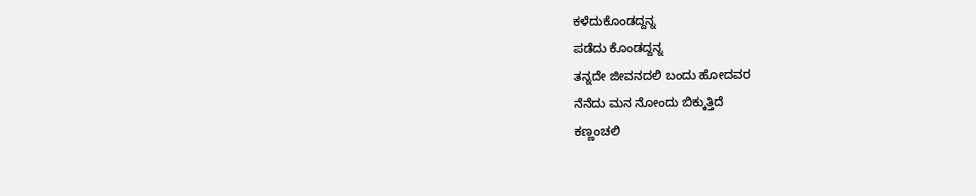ಕಳೆದುಕೊಂಡದ್ದನ್ನ
ಪಡೆದು ಕೊಂಡದ್ದನ್ನ
ತನ್ನದೇ ಜೀವನದಲಿ ಬಂದು ಹೋದವರ
ನೆನೆದು ಮನ ನೋಂದು ಬಿಕ್ಕುತ್ತಿದೆ
ಕಣ್ಣಂಚಲಿ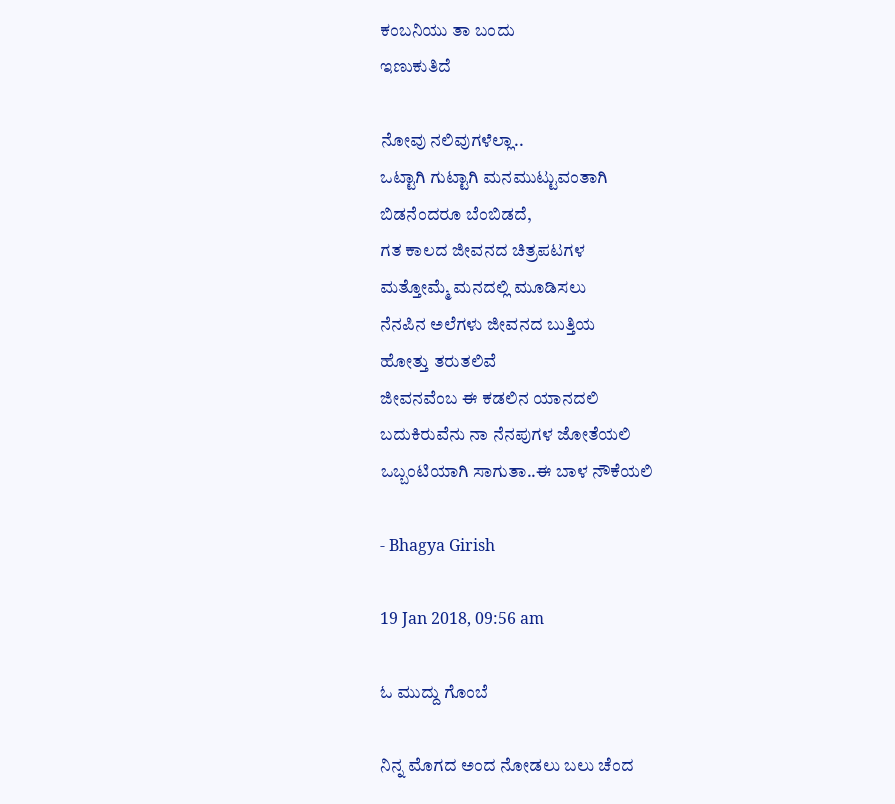ಕಂಬನಿಯು ತಾ ಬಂದು
ಇಣುಕುತಿದೆ

ನೋವು ನಲಿವುಗಳೆಲ್ಲಾ..
ಒಟ್ಟಾಗಿ ಗುಟ್ಟಾಗಿ ಮನಮುಟ್ಟುವಂತಾಗಿ
ಬಿಡನೆಂದರೂ ಬೆಂಬಿಡದೆ,
ಗತ ಕಾಲದ ಜೀವನದ ಚಿತ್ರಪಟಗಳ
ಮತ್ತೋಮ್ಮೆ ಮನದಲ್ಲಿ ಮೂಡಿಸಲು
ನೆನಪಿನ ಅಲೆಗಳು ಜೀವನದ ಬುತ್ತಿಯ
ಹೋತ್ತು ತರುತಲಿವೆ
ಜೀವನವೆಂಬ ಈ ಕಡಲಿನ ಯಾನದಲಿ
ಬದುಕಿರುವೆನು ನಾ ನೆನಪುಗಳ ಜೋತೆಯಲಿ
ಒಬ್ಬಂಟಿಯಾಗಿ ಸಾಗುತಾ..ಈ ಬಾಳ ನೌಕೆಯಲಿ

- Bhagya Girish

19 Jan 2018, 09:56 am

ಓ ಮುದ್ದು ಗೊಂಬೆ

ನಿನ್ನ ಮೊಗದ ಅಂದ ನೋಡಲು ಬಲು ಚೆಂದ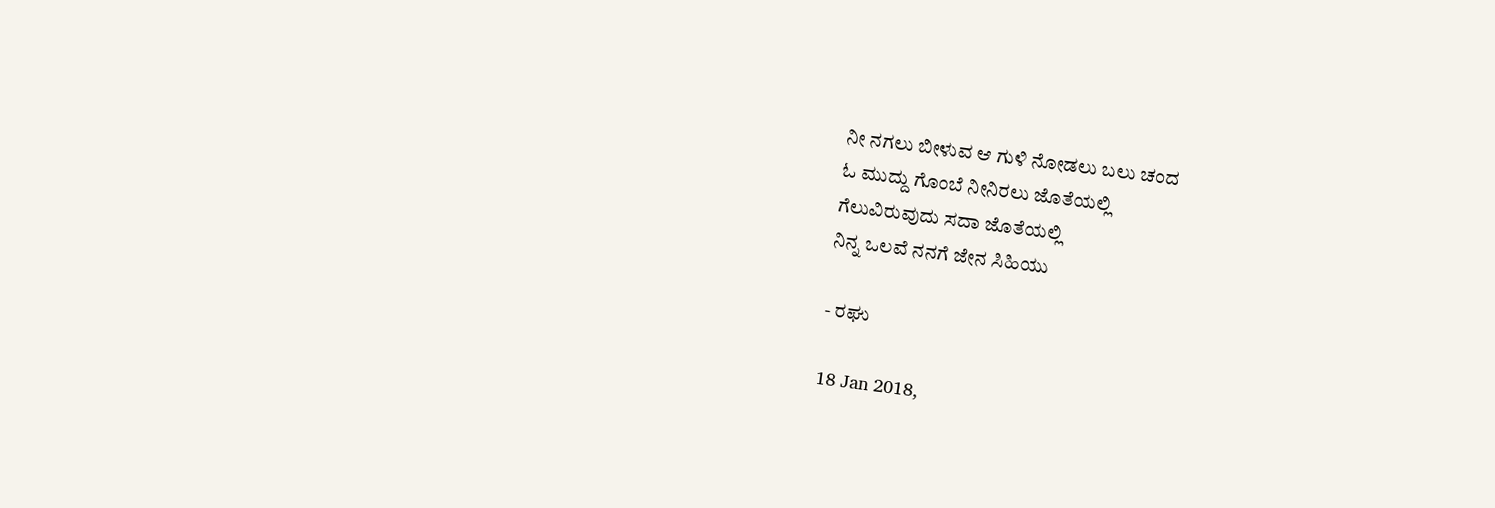ನೀ ನಗಲು ಬೀಳುವ ಆ ಗುಳಿ ನೋಡಲು ಬಲು ಚಂದ
ಓ ಮುದ್ದು ಗೊಂಬೆ ನೀನಿರಲು ಜೊತೆಯಲ್ಲಿ
ಗೆಲುವಿರುವುದು ಸದಾ ಜೊತೆಯಲ್ಲಿ
ನಿನ್ನ ಒಲವೆ ನನಗೆ ಜೇನ ಸಿಹಿಯು

- ರಘು

18 Jan 2018,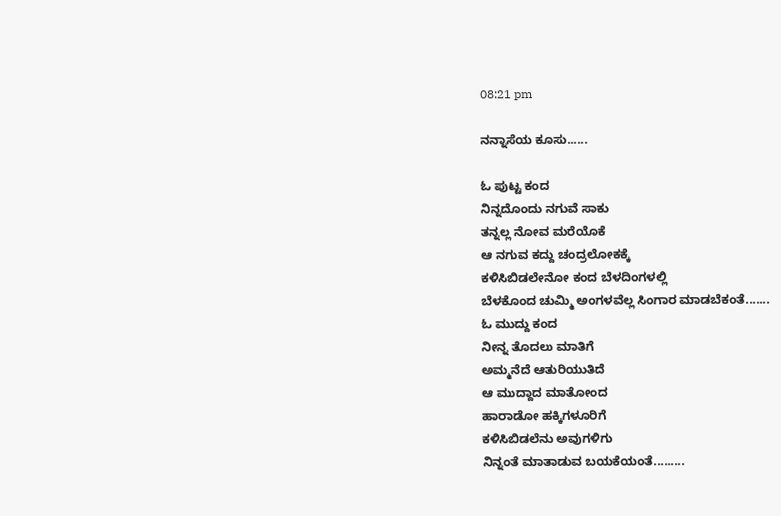08:21 pm

ನನ್ನಾಸೆಯ ಕೂಸು......

ಓ ಪುಟ್ಟ ಕಂದ
ನಿನ್ನದೊಂದು ನಗುವೆ ಸಾಕು
ತನ್ನಲ್ಲ ನೋವ ಮರೆಯೊಕೆ
ಆ ನಗುವ ಕದ್ದು ಚಂದ್ರಲೋಕಕ್ಕೆ
ಕಳಿಸಿಬಿಡಲೇನೋ ಕಂದ ಬೆಳದಿಂಗಳಲ್ಲಿ
ಬೆಳಕೊಂದ ಚುಮ್ಮಿ ಅಂಗಳವೆಲ್ಲ ಸಿಂಗಾರ ಮಾಡಬೆಕಂತೆ.......
ಓ ಮುದ್ದು ಕಂದ
ನೀನ್ನ ತೊದಲು ಮಾತಿಗೆ
ಅಮ್ಮನೆದೆ ಆತುರಿಯುತಿದೆ
ಆ ಮುದ್ದಾದ ಮಾತೋಂದ
ಹಾರಾಡೋ ಹಕ್ಕಿಗಳೂರಿಗೆ
ಕಳಿಸಿಬಿಡಲೆನು ಅವುಗಳಿಗು
ನಿನ್ನಂತೆ ಮಾತಾಡುವ ಬಯಕೆಯಂತೆ.........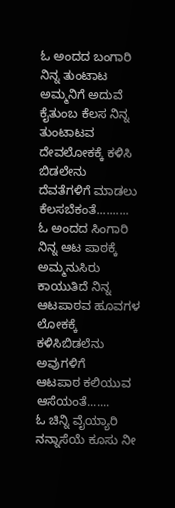ಓ ಅಂದದ ಬಂಗಾರಿ
ನಿನ್ನ ತುಂಟಾಟ ಅಮ್ಮನಿಗೆ ಅದುವೆ
ಕೈತುಂಬ ಕೆಲಸ ನಿನ್ನ ತುಂಟಾಟವ
ದೇವಲೋಕಕ್ಕೆ ಕಳಿಸಿ ಬಿಡಲೇನು
ದೆವತೆಗಳಿಗೆ ಮಾಡಲು ಕೆಲಸಬೆಕಂತೆ..........
ಓ ಅಂದದ ಸಿಂಗಾರಿ
ನಿನ್ನ ಆಟ ಪಾಠಕ್ಕೆ ಅಮ್ಮನುಸಿರು
ಕಾಯುತಿದೆ ನಿನ್ನ ಆಟಪಾಠವ ಹೂವಗಳ
ಲೋಕಕ್ಕೆ ಕಳಿಸಿಬಿಡಲೆನು ಅವುಗಳಿಗೆ
ಆಟಪಾಠ ಕಲಿಯುವ ಆಸೆಯಂತೆ.......
ಓ ಚಿನ್ನಿ ವೈಯ್ಯಾರಿ
ನನ್ನಾಸೆಯೆ ಕೂಸು ನೀ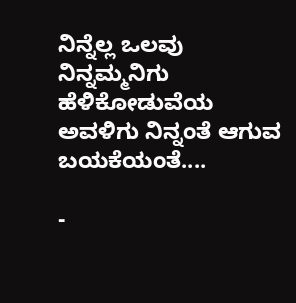ನಿನ್ನೆಲ್ಲ ಒಲವು
ನಿನ್ನಮ್ಮನಿಗು ಹೆಳಿಕೋಡುವೆಯ
ಅವಳಿಗು ನಿನ್ನಂತೆ ಆಗುವ ಬಯಕೆಯಂತೆ....

-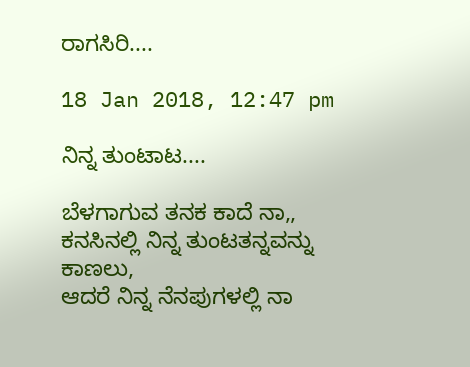ರಾಗಸಿರಿ....

18 Jan 2018, 12:47 pm

ನಿನ್ನ ತುಂಟಾಟ....

ಬೆಳಗಾಗುವ ತನಕ ಕಾದೆ ನಾ,,
ಕನಸಿನಲ್ಲಿ ನಿನ್ನ ತುಂಟತನ್ನವನ್ನು ಕಾಣಲು,
ಆದರೆ ನಿನ್ನ ನೆನಪುಗಳಲ್ಲಿ ನಾ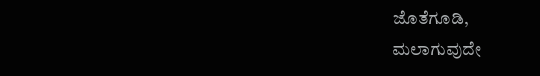ಜೊತೆಗೂಡಿ,
ಮಲಾಗುವುದೇ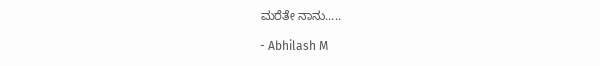ಮರೆತೇ ನಾನು.....

- Abhilash M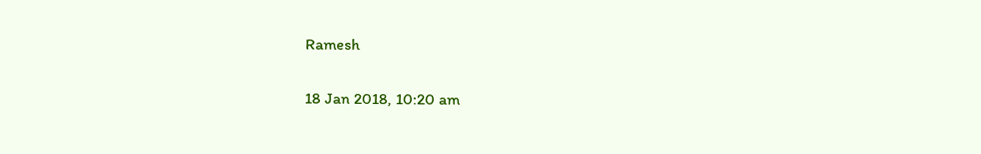Ramesh

18 Jan 2018, 10:20 am